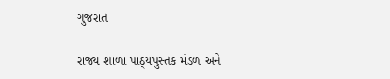ગુજરાત

રાજ્ય શાળા પાઠ્યપુસ્તક મંડળ અને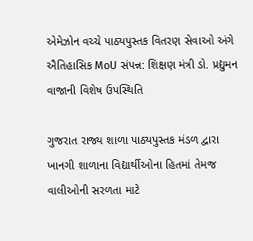એમેઝોન વચ્ચે પાઠ્યપુસ્તક વિતરણ સેવાઓ અંગે ઐતિહાસિક MoU સંપન્ન: શિક્ષણ મંત્રી ડો. પ્રદ્યુમન વાજાની વિશેષ ઉપસ્થિતિ

ગુજરાત રાજ્ય શાળા પાઠ્યપુસ્તક મંડળ દ્વારા ખાનગી શાળાના વિદ્યાર્થીઓના હિતમાં તેમજ વાલીઓની સરળતા માટે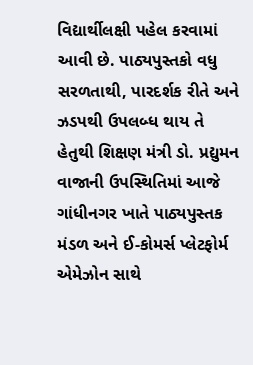વિદ્યાર્થીલક્ષી પહેલ કરવામાં આવી છે. પાઠ્યપુસ્તકો વધુ સરળતાથી, પારદર્શક રીતે અને ઝડપથી ઉપલબ્ધ થાય તે હેતુથી શિક્ષણ મંત્રી ડો. પ્રદ્યુમન વાજાની ઉપસ્થિતિમાં આજે ગાંધીનગર ખાતે પાઠ્યપુસ્તક મંડળ અને ઈ-કોમર્સ પ્લેટફોર્મ એમેઝોન સાથે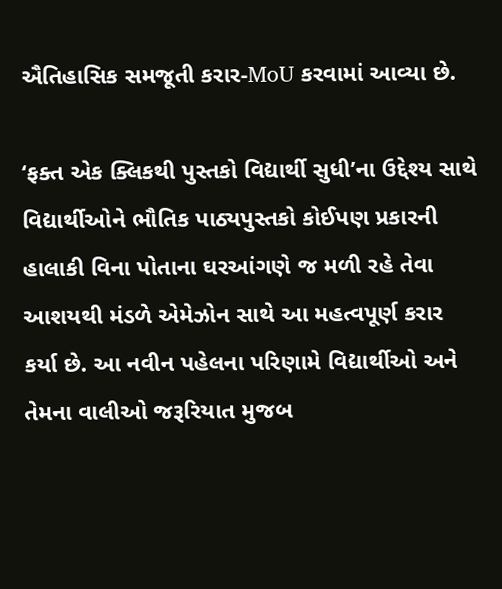ઐતિહાસિક સમજૂતી કરાર-MoU કરવામાં આવ્યા છે.

‘ફક્ત એક ક્લિકથી પુસ્તકો વિદ્યાર્થી સુધી’ના ઉદ્દેશ્ય સાથે વિદ્યાર્થીઓને ભૌતિક પાઠ્યપુસ્તકો કોઈપણ પ્રકારની હાલાકી વિના પોતાના ઘરઆંગણે જ મળી રહે તેવા આશયથી મંડળે એમેઝોન સાથે આ મહત્વપૂર્ણ કરાર કર્યા છે. આ નવીન પહેલના પરિણામે વિદ્યાર્થીઓ અને તેમના વાલીઓ જરૂરિયાત મુજબ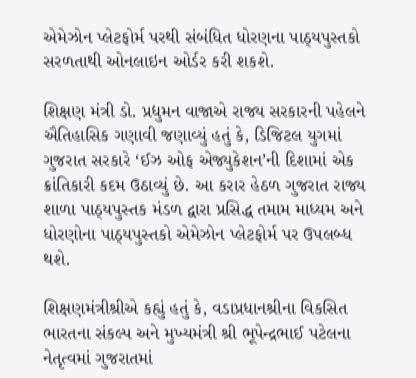એમેઝોન પ્લેટફોર્મ પરથી સંબંધિત ધોરણના પાઠ્યપુસ્તકો સરળતાથી ઓનલાઇન ઓર્ડર કરી શકશે.

શિક્ષણ મંત્રી ડો. પ્રદ્યુમન વાજાએ રાજ્ય સરકારની પહેલને ઐતિહાસિક ગણાવી જણાવ્યું હતું કે, ડિજિટલ યુગમાં ગુજરાત સરકારે ‘ઈઝ ઓફ એજ્યુકેશન’ની દિશામાં એક ક્રાંતિકારી કદમ ઉઠાવ્યું છે. આ કરાર હેઠળ ગુજરાત રાજ્ય શાળા પાઠ્યપુસ્તક મંડળ દ્વારા પ્રસિદ્ધ તમામ માધ્યમ અને ધોરણોના પાઠ્યપુસ્તકો એમેઝોન પ્લેટફોર્મ પર ઉપલબ્ધ થશે.

શિક્ષણમંત્રીશ્રીએ કહ્યું હતું કે, વડાપ્રધાનશ્રીના વિકસિત ભારતના સંકલ્પ અને મુખ્યમંત્રી શ્રી ભૂપેન્દ્રભાઈ પટેલના નેતૃત્વમાં ગુજરાતમાં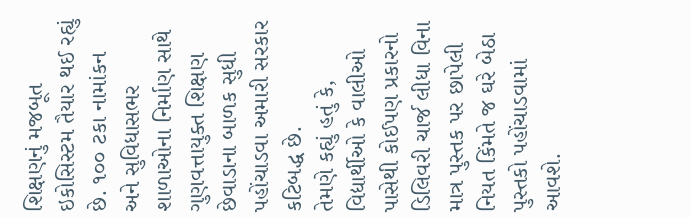શિક્ષણનું મજબૂત ઇકોસિસ્ટમ તૈયાર થઈ રહ્યું છે. ૧૦૦ ટકા નામાંકન અને સુવિધાસભર શાળાઓના નિર્માણ સાથે ગુણવત્તાયુક્ત શિક્ષણ છેવાડાના બાળક સુધી પહોંચાડવા અમારી સરકાર કટિબદ્ધ છે.
તેમણે કહ્યું હતું કે, વિદ્યાર્થીઓ કે વાલીઓ પાસેથી કોઈપણ પ્રકારનો ડિલિવરી ચાર્જ લીધા વિના માત્ર પુસ્તક પર છાપેલી નિયત કિંમતે જ ઘરે બેઠા પુસ્તકો પહોંચાડવામાં આવશે.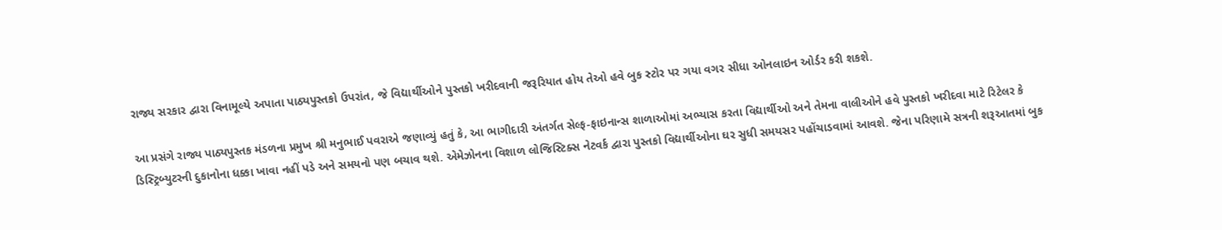રાજ્ય સરકાર દ્વારા વિનામૂલ્યે અપાતા પાઠ્યપુસ્તકો ઉપરાંત, જે વિદ્યાર્થીઓને પુસ્તકો ખરીદવાની જરૂરિયાત હોય તેઓ હવે બુક સ્ટોર પર ગયા વગર સીધા ઓનલાઇન ઓર્ડર કરી શકશે.

આ પ્રસંગે રાજ્ય પાઠ્યપુસ્તક મંડળના પ્રમુખ શ્રી મનુભાઈ પવરાએ જણાવ્યું હતું કે, આ ભાગીદારી અંતર્ગત સેલ્ફ-ફાઇનાન્સ શાળાઓમાં અભ્યાસ કરતા વિદ્યાર્થીઓ અને તેમના વાલીઓને હવે પુસ્તકો ખરીદવા માટે રિટેલર કે ડિસ્ટ્રિબ્યુટરની દુકાનોના ધક્કા ખાવા નહીં પડે અને સમયનો પણ બચાવ થશે. એમેઝોનના વિશાળ લોજિસ્ટિક્સ નેટવર્ક દ્વારા પુસ્તકો વિદ્યાર્થીઓના ઘર સુધી સમયસર પહોંચાડવામાં આવશે. જેના પરિણામે સત્રની શરૂઆતમાં બુક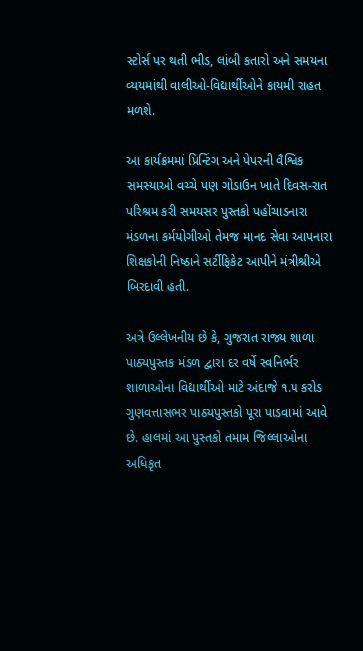સ્ટોર્સ પર થતી ભીડ, લાંબી કતારો અને સમયના વ્યયમાંથી વાલીઓ-વિદ્યાર્થીઓને કાયમી રાહત મળશે.

આ કાર્યક્રમમાં પ્રિન્ટિંગ અને પેપરની વૈશ્વિક સમસ્યાઓ વચ્ચે પણ ગોડાઉન ખાતે દિવસ-રાત પરિશ્રમ કરી સમયસર પુસ્તકો પહોંચાડનારા મંડળના કર્મયોગીઓ તેમજ માનદ સેવા આપનારા શિક્ષકોની નિષ્ઠાને સર્ટીફિકેટ આપીને મંત્રીશ્રીએ બિરદાવી હતી.

અત્રે ઉલ્લેખનીય છે કે, ગુજરાત રાજ્ય શાળા પાઠ્યપુસ્તક મંડળ દ્વારા દર વર્ષે સ્વનિર્ભર શાળાઓના વિદ્યાર્થીઓ માટે અંદાજે ૧.૫ કરોડ ગુણવત્તાસભર પાઠ્યપુસ્તકો પૂરા પાડવામાં આવે છે. હાલમાં આ પુસ્તકો તમામ જિલ્લાઓના અધિકૃત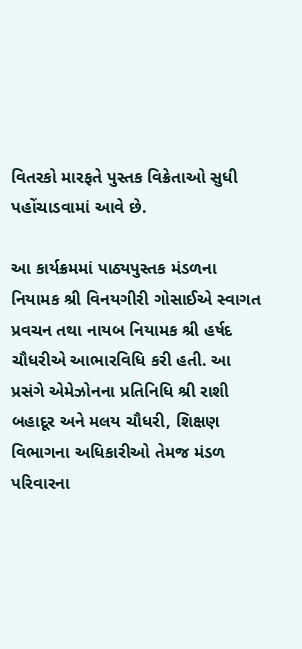વિતરકો મારફતે પુસ્તક વિક્રેતાઓ સુધી પહોંચાડવામાં આવે છે.

આ કાર્યક્રમમાં પાઠ્યપુસ્તક મંડળના નિયામક શ્રી વિનયગીરી ગોસાઈએ સ્વાગત પ્રવચન તથા નાયબ નિયામક શ્રી હર્ષદ ચૌધરીએ આભારવિધિ કરી હતી. આ પ્રસંગે એમેઝોનના પ્રતિનિધિ શ્રી રાશી બહાદૂર અને મલય ચૌધરી, શિક્ષણ વિભાગના અધિકારીઓ તેમજ મંડળ પરિવારના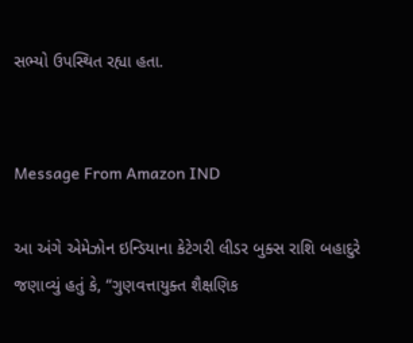સભ્યો ઉપસ્થિત રહ્યા હતા.


Message From Amazon IND

આ અંગે એમેઝોન ઇન્ડિયાના કેટેગરી લીડર બુક્સ રાશિ બહાદુરે જણાવ્યું હતું કે, “ગુણવત્તાયુક્ત શૈક્ષણિક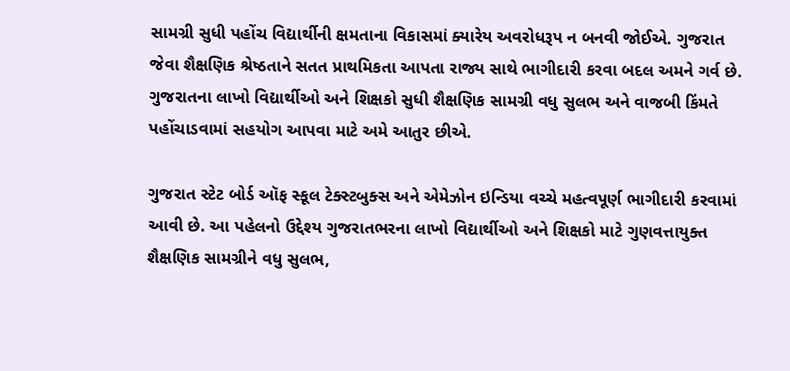સામગ્રી સુધી પહોંચ વિદ્યાર્થીની ક્ષમતાના વિકાસમાં ક્યારેય અવરોધરૂપ ન બનવી જોઈએ. ગુજરાત જેવા શૈક્ષણિક શ્રેષ્ઠતાને સતત પ્રાથમિકતા આપતા રાજ્ય સાથે ભાગીદારી કરવા બદલ અમને ગર્વ છે. ગુજરાતના લાખો વિદ્યાર્થીઓ અને શિક્ષકો સુધી શૈક્ષણિક સામગ્રી વધુ સુલભ અને વાજબી કિંમતે પહોંચાડવામાં સહયોગ આપવા માટે અમે આતુર છીએ.

ગુજરાત સ્ટેટ બોર્ડ ઑફ સ્કૂલ ટેક્સ્ટબુક્સ અને એમેઝોન ઇન્ડિયા વચ્ચે મહત્વપૂર્ણ ભાગીદારી કરવામાં આવી છે. આ પહેલનો ઉદ્દેશ્ય ગુજરાતભરના લાખો વિદ્યાર્થીઓ અને શિક્ષકો માટે ગુણવત્તાયુક્ત શૈક્ષણિક સામગ્રીને વધુ સુલભ,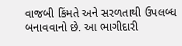વાજબી કિંમતે અને સરળતાથી ઉપલબ્ધ બનાવવાનો છે. આ ભાગીદારી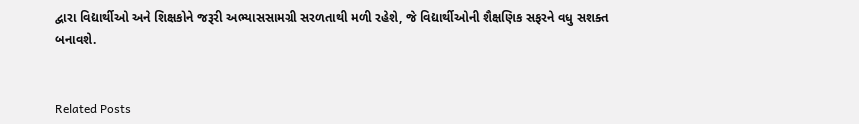દ્વારા વિદ્યાર્થીઓ અને શિક્ષકોને જરૂરી અભ્યાસસામગ્રી સરળતાથી મળી રહેશે, જે વિદ્યાર્થીઓની શૈક્ષણિક સફરને વધુ સશક્ત બનાવશે.


Related Posts